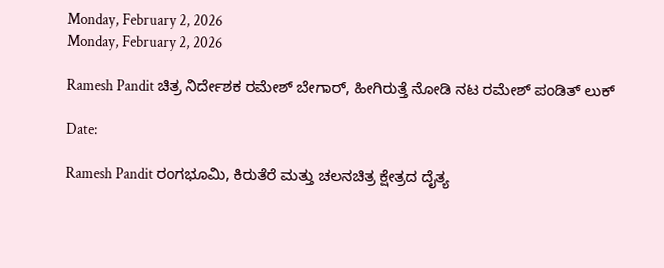Monday, February 2, 2026
Monday, February 2, 2026

Ramesh Pandit ಚಿತ್ರ ನಿರ್ದೇಶಕ ರಮೇಶ್ ಬೇಗಾರ್, ಹೀಗಿರುತ್ತೆ ನೋಡಿ ನಟ ರಮೇಶ್ ಪಂಡಿತ್ ಲುಕ್

Date:

Ramesh Pandit ರಂಗಭೂಮಿ, ಕಿರುತೆರೆ ಮತ್ತು ಚಲನಚಿತ್ರ ಕ್ಷೇತ್ರದ ದೈತ್ಯ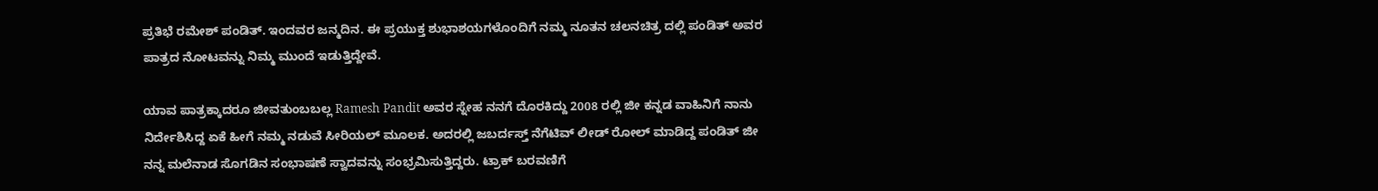ಪ್ರತಿಭೆ ರಮೇಶ್ ಪಂಡಿತ್. ಇಂದವರ ಜನ್ಮದಿನ. ಈ ಪ್ರಯುಕ್ತ ಶುಭಾಶಯಗಳೊಂದಿಗೆ ನಮ್ಮ ನೂತನ ಚಲನಚಿತ್ರ ದಲ್ಲಿ ಪಂಡಿತ್ ಅವರ ಪಾತ್ರದ ನೋಟವನ್ನು ನಿಮ್ಮ ಮುಂದೆ ಇಡುತ್ತಿದ್ದೇವೆ.

ಯಾವ ಪಾತ್ರಕ್ಕಾದರೂ ಜೀವತುಂಬಬಲ್ಲ Ramesh Pandit ಅವರ ಸ್ನೇಹ ನನಗೆ ದೊರಕಿದ್ದು 2008 ರಲ್ಲಿ ಜೀ ಕನ್ನಡ ವಾಹಿನಿಗೆ ನಾನು ನಿರ್ದೇಶಿಸಿದ್ದ ಏಕೆ ಹೀಗೆ ನಮ್ಮ ನಡುವೆ ಸೀರಿಯಲ್ ಮೂಲಕ. ಅದರಲ್ಲಿ ಜಬರ್ದಸ್ತ್ ನೆಗೆಟಿವ್ ಲೀಡ್ ರೋಲ್ ಮಾಡಿದ್ದ ಪಂಡಿತ್ ಜೀ ನನ್ನ ಮಲೆನಾಡ ಸೊಗಡಿನ ಸಂಭಾಷಣೆ ಸ್ವಾದವನ್ನು ಸಂಭ್ರಮಿಸುತ್ತಿದ್ದರು. ಟ್ರಾಕ್ ಬರವಣಿಗೆ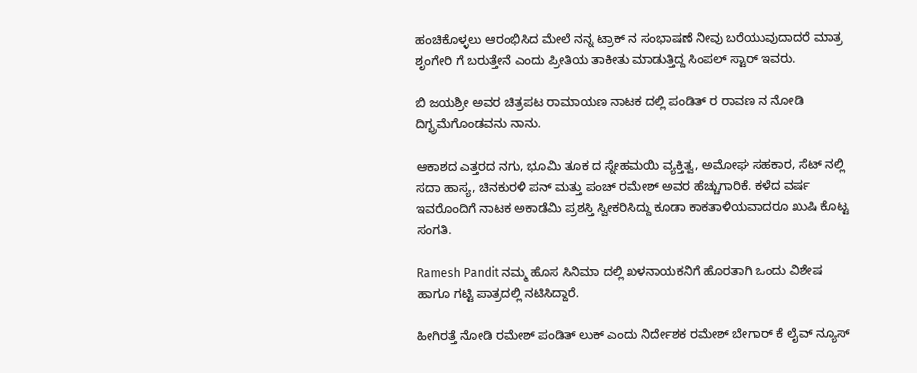ಹಂಚಿಕೊಳ್ಳಲು ಆರಂಭಿಸಿದ ಮೇಲೆ ನನ್ನ ಟ್ರಾಕ್ ನ ಸಂಭಾಷಣೆ ನೀವು ಬರೆಯುವುದಾದರೆ ಮಾತ್ರ ಶೃಂಗೇರಿ ಗೆ ಬರುತ್ತೇನೆ ಎಂದು ಪ್ರೀತಿಯ ತಾಕೀತು ಮಾಡುತ್ತಿದ್ದ ಸಿಂಪಲ್ ಸ್ಟಾರ್ ಇವರು.

ಬಿ ಜಯಶ್ರೀ ಅವರ ಚಿತ್ರಪಟ ರಾಮಾಯಣ ನಾಟಕ ದಲ್ಲಿ ಪಂಡಿತ್ ರ ರಾವಣ ನ ನೋಡಿ ದಿಗ್ಭ್ರಮೆಗೊಂಡವನು ನಾನು.

ಆಕಾಶದ ಎತ್ತರದ ನಗು, ಭೂಮಿ ತೂಕ ದ ಸ್ನೇಹಮಯಿ ವ್ಯಕ್ತಿತ್ವ, ಅಮೋಘ ಸಹಕಾರ, ಸೆಟ್ ನಲ್ಲಿ ಸದಾ ಹಾಸ್ಯ, ಚಿನಕುರಳಿ ಪನ್ ಮತ್ತು ಪಂಚ್ ರಮೇಶ್ ಅವರ ಹೆಚ್ಚುಗಾರಿಕೆ. ಕಳೆದ ವರ್ಷ ಇವರೊಂದಿಗೆ ನಾಟಕ ಅಕಾಡೆಮಿ ಪ್ರಶಸ್ತಿ ಸ್ವೀಕರಿಸಿದ್ದು ಕೂಡಾ ಕಾಕತಾಳಿಯವಾದರೂ ಖುಷಿ ಕೊಟ್ಟ ಸಂಗತಿ.

Ramesh Pandit ನಮ್ಮ ಹೊಸ ಸಿನಿಮಾ ದಲ್ಲಿ ಖಳನಾಯಕನಿಗೆ ಹೊರತಾಗಿ ಒಂದು ವಿಶೇಷ ಹಾಗೂ ಗಟ್ಟಿ ಪಾತ್ರದಲ್ಲಿ ನಟಿಸಿದ್ದಾರೆ.

ಹೀಗಿರತ್ತೆ ನೋಡಿ ರಮೇಶ್ ಪಂಡಿತ್ ಲುಕ್ ಎಂದು ನಿರ್ದೇಶಕ ರಮೇಶ್ ಬೇಗಾರ್ ಕೆ ಲೈವ್ ನ್ಯೂಸ್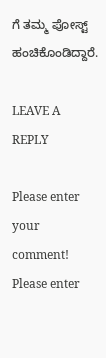ಗೆ ‌ತಮ್ಮ ಪೋಸ್ಟ್ ಹಂಚಿಕೊಂಡಿದ್ದಾರೆ.

LEAVE A REPLY

Please enter your comment!
Please enter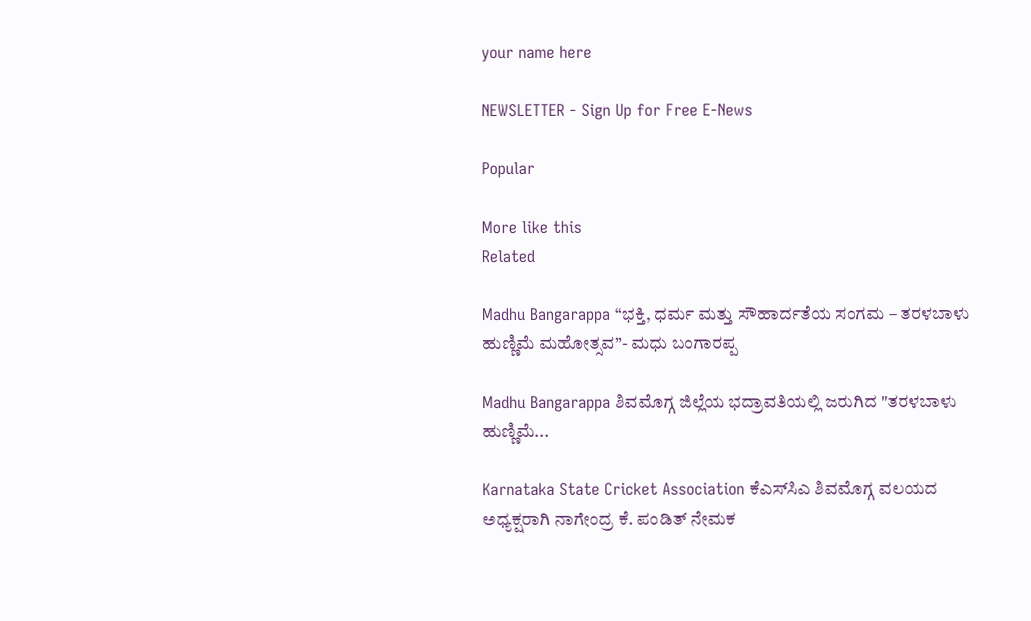your name here

NEWSLETTER - Sign Up for Free E-News

Popular

More like this
Related

Madhu Bangarappa “ಭಕ್ತಿ, ಧರ್ಮ ಮತ್ತು ಸೌಹಾರ್ದತೆಯ ಸಂಗಮ – ತರಳಬಾಳು ಹುಣ್ಣಿಮೆ ಮಹೋತ್ಸವ”- ಮಧು ಬಂಗಾರಪ್ಪ

Madhu Bangarappa ಶಿವಮೊಗ್ಗ ಜಿಲ್ಲೆಯ ಭದ್ರಾವತಿಯಲ್ಲಿ ಜರುಗಿದ "ತರಳಬಾಳು ಹುಣ್ಣಿಮೆ...

Karnataka State Cricket Association ಕೆಎಸ್‌ಸಿಎ ಶಿವಮೊಗ್ಗ ವಲಯದ ಅಧ್ಯಕ್ಷರಾಗಿ ನಾಗೇಂದ್ರ ಕೆ. ಪಂಡಿತ್ ನೇಮಕ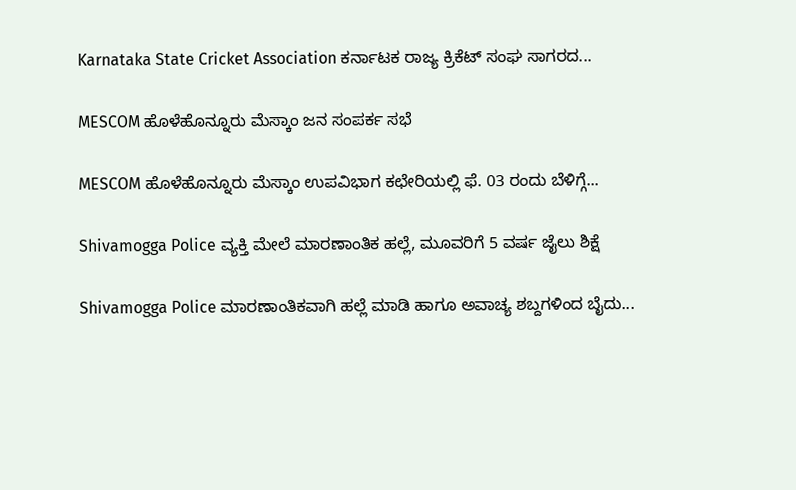Karnataka State Cricket Association ಕರ್ನಾಟಕ ರಾಜ್ಯ ಕ್ರಿಕೆಟ್ ಸಂಘ ಸಾಗರದ...

MESCOM ಹೊಳೆಹೊನ್ನೂರು ಮೆಸ್ಕಾಂ ಜನ ಸಂಪರ್ಕ ಸಭೆ

MESCOM ಹೊಳೆಹೊನ್ನೂರು ಮೆಸ್ಕಾಂ ಉಪವಿಭಾಗ ಕಛೇರಿಯಲ್ಲಿ ಫೆ. 03 ರಂದು ಬೆಳಿಗ್ಗೆ...

Shivamogga Police ವ್ಯಕ್ತಿ ಮೇಲೆ ಮಾರಣಾಂತಿಕ ಹಲ್ಲೆ, ಮೂವರಿಗೆ 5 ವರ್ಷ ಜೈಲು ಶಿಕ್ಷೆ

Shivamogga Police ಮಾರಣಾಂತಿಕವಾಗಿ ಹಲ್ಲೆ ಮಾಡಿ ಹಾಗೂ ಅವಾಚ್ಯ ಶಬ್ದಗಳಿಂದ ಬೈದು...